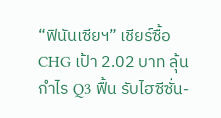“ฟินันเซียฯ” เชียร์ซื้อ CHG เป้า 2.02 บาท ลุ้นกำไร Q3 ฟื้น รับไฮซีซั่น-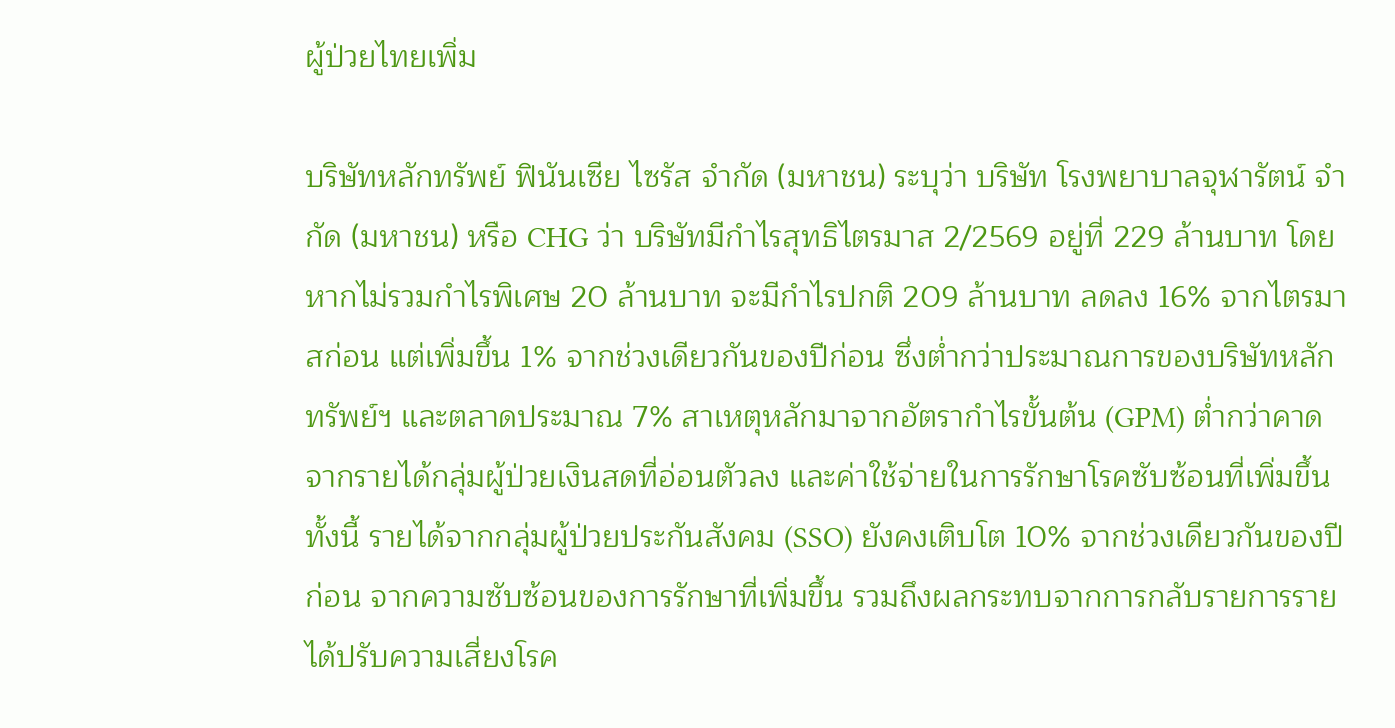ผู้ป่วยไทยเพิ่ม

บริษัทหลักทรัพย์ ฟินันเซีย ไซรัส จำกัด (มหาชน) ระบุว่า บริษัท โรงพยาบาลจุฬารัตน์ จำกัด (มหาชน) หรือ CHG ว่า บริษัทมีกำไรสุทธิไตรมาส 2/2569 อยู่ที่ 229 ล้านบาท โดยหากไม่รวมกำไรพิเศษ 20 ล้านบาท จะมีกำไรปกติ 209 ล้านบาท ลดลง 16% จากไตรมาสก่อน แต่เพิ่มขึ้น 1% จากช่วงเดียวกันของปีก่อน ซึ่งต่ำกว่าประมาณการของบริษัทหลักทรัพย์ฯ และตลาดประมาณ 7% สาเหตุหลักมาจากอัตรากำไรขั้นต้น (GPM) ต่ำกว่าคาด จากรายได้กลุ่มผู้ป่วยเงินสดที่อ่อนตัวลง และค่าใช้จ่ายในการรักษาโรคซับซ้อนที่เพิ่มขึ้น
ทั้งนี้ รายได้จากกลุ่มผู้ป่วยประกันสังคม (SSO) ยังคงเติบโต 10% จากช่วงเดียวกันของปีก่อน จากความซับซ้อนของการรักษาที่เพิ่มขึ้น รวมถึงผลกระทบจากการกลับรายการรายได้ปรับความเสี่ยงโรค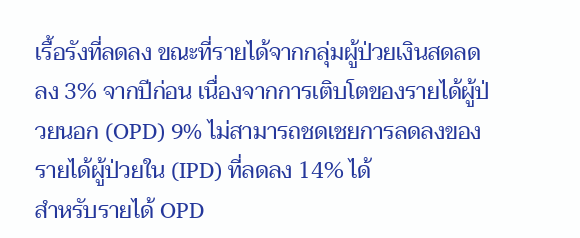เรื้อรังที่ลดลง ขณะที่รายได้จากกลุ่มผู้ป่วยเงินสดลดลง 3% จากปีก่อน เนื่องจากการเติบโตของรายได้ผู้ป่วยนอก (OPD) 9% ไม่สามารถชดเชยการลดลงของรายได้ผู้ป่วยใน (IPD) ที่ลดลง 14% ได้
สำหรับรายได้ OPD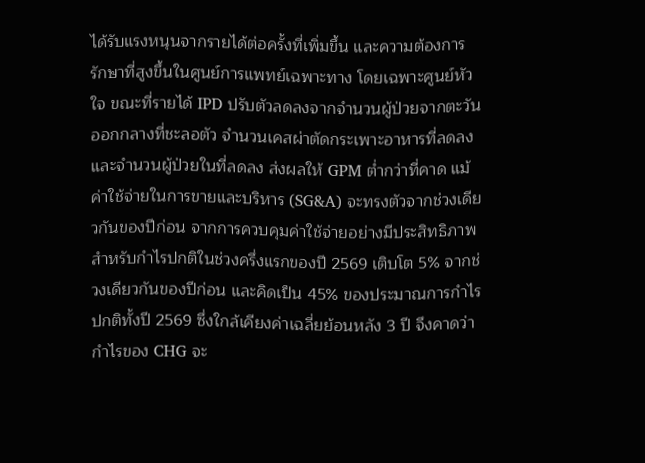ได้รับแรงหนุนจากรายได้ต่อครั้งที่เพิ่มขึ้น และความต้องการรักษาที่สูงขึ้นในศูนย์การแพทย์เฉพาะทาง โดยเฉพาะศูนย์หัวใจ ขณะที่รายได้ IPD ปรับตัวลดลงจากจำนวนผู้ป่วยจากตะวันออกกลางที่ชะลอตัว จำนวนเคสผ่าตัดกระเพาะอาหารที่ลดลง และจำนวนผู้ป่วยในที่ลดลง ส่งผลให้ GPM ต่ำกว่าที่คาด แม้ค่าใช้จ่ายในการขายและบริหาร (SG&A) จะทรงตัวจากช่วงเดียวกันของปีก่อน จากการควบคุมค่าใช้จ่ายอย่างมีประสิทธิภาพ
สำหรับกำไรปกติในช่วงครึ่งแรกของปี 2569 เติบโต 5% จากช่วงเดียวกันของปีก่อน และคิดเป็น 45% ของประมาณการกำไรปกติทั้งปี 2569 ซึ่งใกล้เคียงค่าเฉลี่ยย้อนหลัง 3 ปี จึงคาดว่ากำไรของ CHG จะ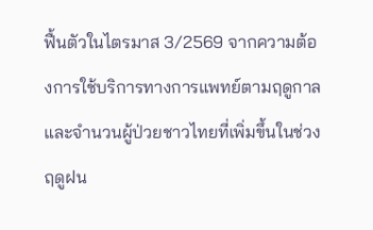ฟื้นตัวในไตรมาส 3/2569 จากความต้องการใช้บริการทางการแพทย์ตามฤดูกาล และจำนวนผู้ป่วยชาวไทยที่เพิ่มขึ้นในช่วงฤดูฝน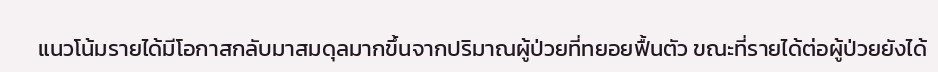แนวโน้มรายได้มีโอกาสกลับมาสมดุลมากขึ้นจากปริมาณผู้ป่วยที่ทยอยฟื้นตัว ขณะที่รายได้ต่อผู้ป่วยยังได้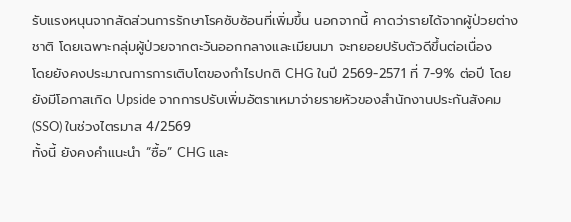รับแรงหนุนจากสัดส่วนการรักษาโรคซับซ้อนที่เพิ่มขึ้น นอกจากนี้ คาดว่ารายได้จากผู้ป่วยต่างชาติ โดยเฉพาะกลุ่มผู้ป่วยจากตะวันออกกลางและเมียนมา จะทยอยปรับตัวดีขึ้นต่อเนื่อง
โดยยังคงประมาณการการเติบโตของกำไรปกติ CHG ในปี 2569-2571 ที่ 7-9% ต่อปี โดยยังมีโอกาสเกิด Upside จากการปรับเพิ่มอัตราเหมาจ่ายรายหัวของสำนักงานประกันสังคม (SSO) ในช่วงไตรมาส 4/2569
ทั้งนี้ ยังคงคำแนะนำ “ซื้อ” CHG และ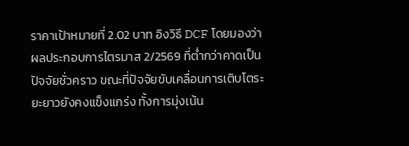ราคาเป้าหมายที่ 2.02 บาท อิงวิธี DCF โดยมองว่าผลประกอบการไตรมาส 2/2569 ที่ต่ำกว่าคาดเป็นปัจจัยชั่วคราว ขณะที่ปัจจัยขับเคลื่อนการเติบโตระยะยาวยังคงแข็งแกร่ง ทั้งการมุ่งเน้น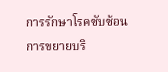การรักษาโรคซับซ้อน การขยายบริ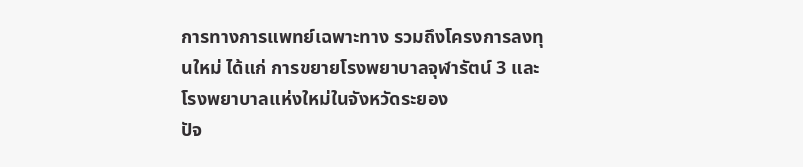การทางการแพทย์เฉพาะทาง รวมถึงโครงการลงทุนใหม่ ได้แก่ การขยายโรงพยาบาลจุฬารัตน์ 3 และโรงพยาบาลแห่งใหม่ในจังหวัดระยอง
ปัจ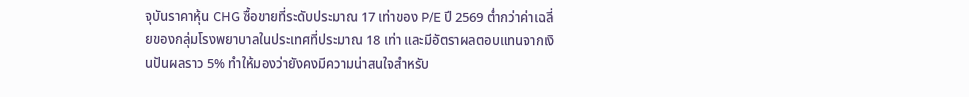จุบันราคาหุ้น CHG ซื้อขายที่ระดับประมาณ 17 เท่าของ P/E ปี 2569 ต่ำกว่าค่าเฉลี่ยของกลุ่มโรงพยาบาลในประเทศที่ประมาณ 18 เท่า และมีอัตราผลตอบแทนจากเงินปันผลราว 5% ทำให้มองว่ายังคงมีความน่าสนใจสำหรับ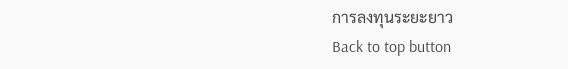การลงทุนระยะยาว
Back to top button